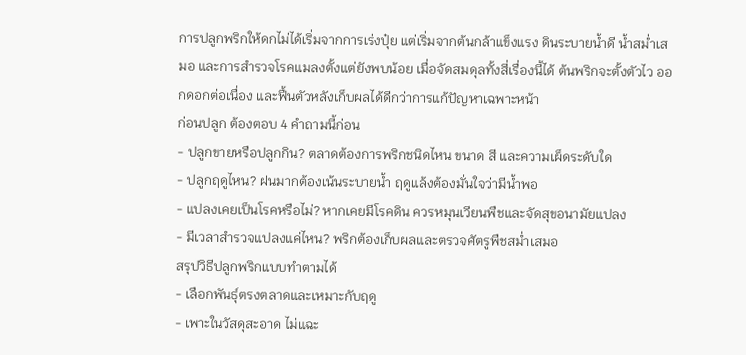การปลูกพริกให้ดกไม่ได้เริ่มจากการเร่งปุ๋ย แต่เริ่มจากต้นกล้าแข็งแรง ดินระบายน้ำดี น้ำสม่ำเสมอ และการสำรวจโรคแมลงตั้งแต่ยังพบน้อย เมื่อจัดสมดุลทั้งสี่เรื่องนี้ได้ ต้นพริกจะตั้งตัวไว ออกดอกต่อเนื่อง และฟื้นตัวหลังเก็บผลได้ดีกว่าการแก้ปัญหาเฉพาะหน้า
ก่อนปลูก ต้องตอบ 4 คำถามนี้ก่อน
- ปลูกขายหรือปลูกกิน? ตลาดต้องการพริกชนิดไหน ขนาด สี และความเผ็ดระดับใด
- ปลูกฤดูไหน? ฝนมากต้องเน้นระบายน้ำ ฤดูแล้งต้องมั่นใจว่ามีน้ำพอ
- แปลงเคยเป็นโรคหรือไม่? หากเคยมีโรคดิน ควรหมุนเวียนพืชและจัดสุขอนามัยแปลง
- มีเวลาสำรวจแปลงแค่ไหน? พริกต้องเก็บผลและตรวจศัตรูพืชสม่ำเสมอ
สรุปวิธีปลูกพริกแบบทำตามได้
- เลือกพันธุ์ตรงตลาดและเหมาะกับฤดู
- เพาะในวัสดุสะอาด ไม่แฉะ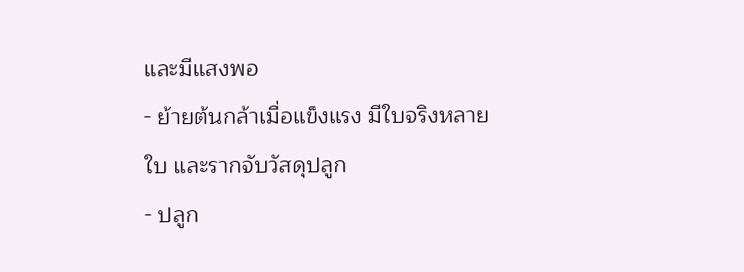และมีแสงพอ
- ย้ายต้นกล้าเมื่อแข็งแรง มีใบจริงหลายใบ และรากจับวัสดุปลูก
- ปลูก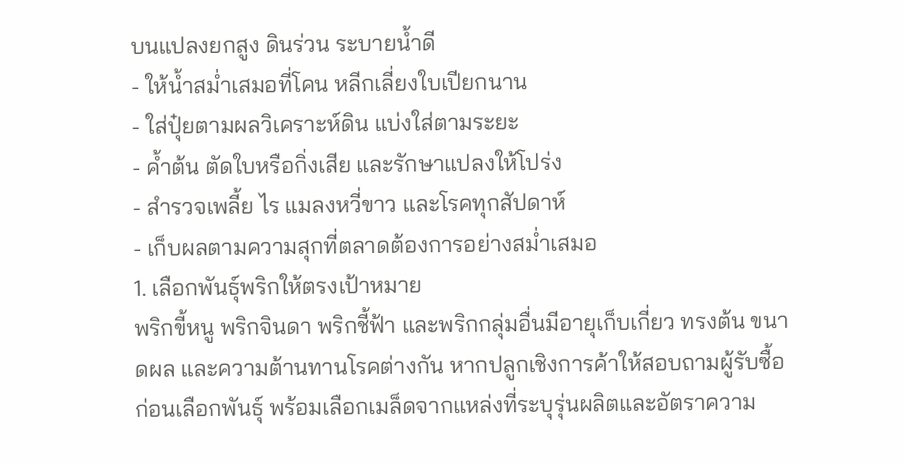บนแปลงยกสูง ดินร่วน ระบายน้ำดี
- ให้น้ำสม่ำเสมอที่โคน หลีกเลี่ยงใบเปียกนาน
- ใส่ปุ๋ยตามผลวิเคราะห์ดิน แบ่งใส่ตามระยะ
- ค้ำต้น ตัดใบหรือกิ่งเสีย และรักษาแปลงให้โปร่ง
- สำรวจเพลี้ย ไร แมลงหวี่ขาว และโรคทุกสัปดาห์
- เก็บผลตามความสุกที่ตลาดต้องการอย่างสม่ำเสมอ
1. เลือกพันธุ์พริกให้ตรงเป้าหมาย
พริกขี้หนู พริกจินดา พริกชี้ฟ้า และพริกกลุ่มอื่นมีอายุเก็บเกี่ยว ทรงต้น ขนาดผล และความต้านทานโรคต่างกัน หากปลูกเชิงการค้าให้สอบถามผู้รับซื้อก่อนเลือกพันธุ์ พร้อมเลือกเมล็ดจากแหล่งที่ระบุรุ่นผลิตและอัตราความ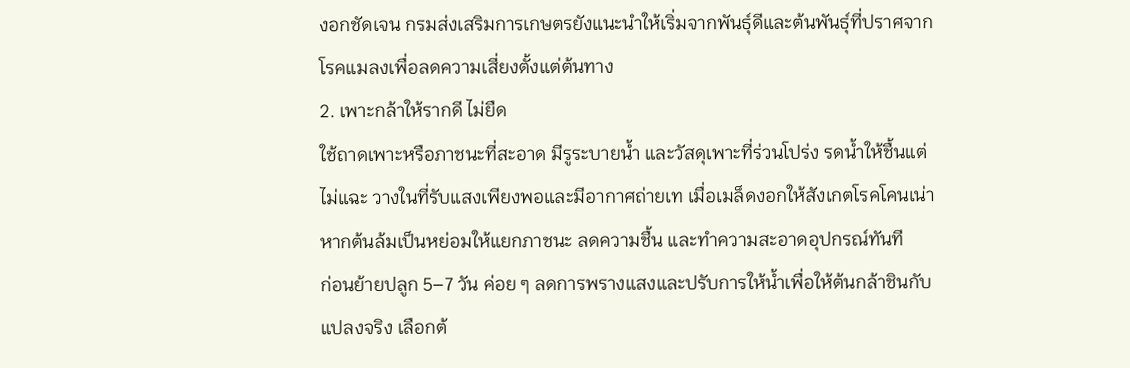งอกชัดเจน กรมส่งเสริมการเกษตรยังแนะนำให้เริ่มจากพันธุ์ดีและต้นพันธุ์ที่ปราศจากโรคแมลงเพื่อลดความเสี่ยงตั้งแต่ต้นทาง
2. เพาะกล้าให้รากดี ไม่ยืด
ใช้ถาดเพาะหรือภาชนะที่สะอาด มีรูระบายน้ำ และวัสดุเพาะที่ร่วนโปร่ง รดน้ำให้ชื้นแต่ไม่แฉะ วางในที่รับแสงเพียงพอและมีอากาศถ่ายเท เมื่อเมล็ดงอกให้สังเกตโรคโคนเน่า หากต้นล้มเป็นหย่อมให้แยกภาชนะ ลดความชื้น และทำความสะอาดอุปกรณ์ทันที
ก่อนย้ายปลูก 5–7 วัน ค่อย ๆ ลดการพรางแสงและปรับการให้น้ำเพื่อให้ต้นกล้าชินกับแปลงจริง เลือกต้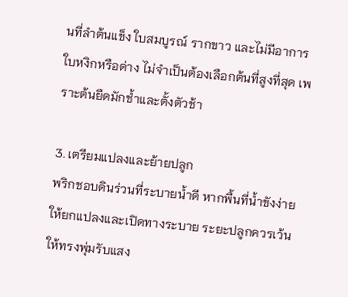นที่ลำต้นแข็ง ใบสมบูรณ์ รากขาว และไม่มีอาการใบหงิกหรือด่าง ไม่จำเป็นต้องเลือกต้นที่สูงที่สุด เพราะต้นยืดมักช้ำและตั้งตัวช้า

3. เตรียมแปลงและย้ายปลูก
พริกชอบดินร่วนที่ระบายน้ำดี หากพื้นที่น้ำขังง่ายให้ยกแปลงและเปิดทางระบาย ระยะปลูกควรเว้นให้ทรงพุ่มรับแสง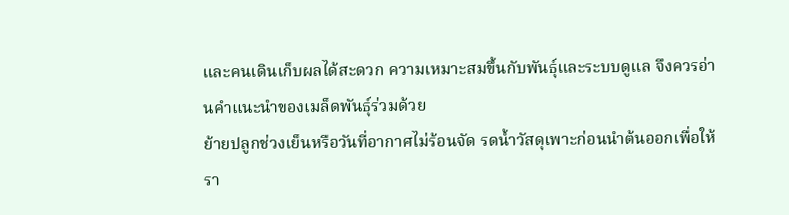และคนเดินเก็บผลได้สะดวก ความเหมาะสมขึ้นกับพันธุ์และระบบดูแล จึงควรอ่านคำแนะนำของเมล็ดพันธุ์ร่วมด้วย
ย้ายปลูกช่วงเย็นหรือวันที่อากาศไม่ร้อนจัด รดน้ำวัสดุเพาะก่อนนำต้นออกเพื่อให้รา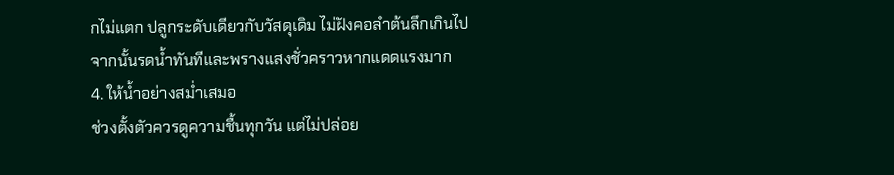กไม่แตก ปลูกระดับเดียวกับวัสดุเดิม ไม่ฝังคอลำต้นลึกเกินไป จากนั้นรดน้ำทันทีและพรางแสงชั่วคราวหากแดดแรงมาก
4. ให้น้ำอย่างสม่ำเสมอ
ช่วงตั้งตัวควรดูความชื้นทุกวัน แต่ไม่ปล่อย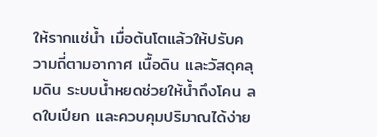ให้รากแช่น้ำ เมื่อต้นโตแล้วให้ปรับความถี่ตามอากาศ เนื้อดิน และวัสดุคลุมดิน ระบบน้ำหยดช่วยให้น้ำถึงโคน ลดใบเปียก และควบคุมปริมาณได้ง่าย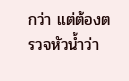กว่า แต่ต้องตรวจหัวน้ำว่า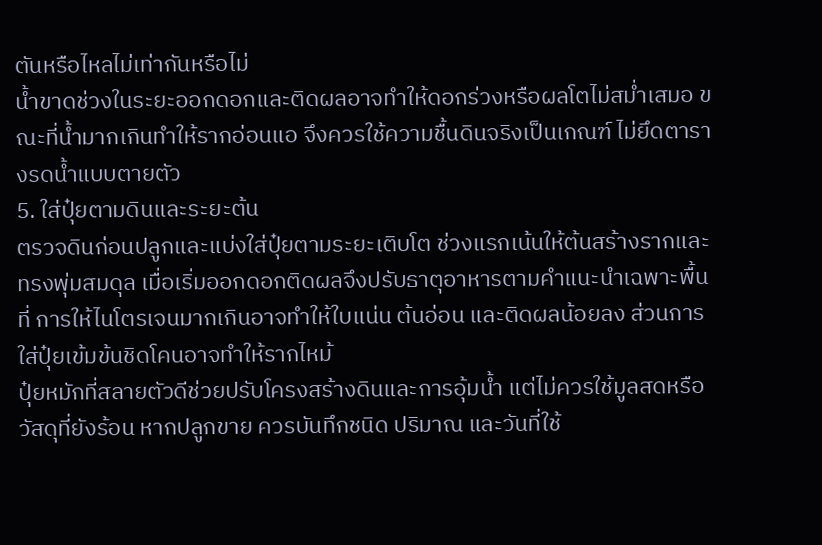ตันหรือไหลไม่เท่ากันหรือไม่
น้ำขาดช่วงในระยะออกดอกและติดผลอาจทำให้ดอกร่วงหรือผลโตไม่สม่ำเสมอ ขณะที่น้ำมากเกินทำให้รากอ่อนแอ จึงควรใช้ความชื้นดินจริงเป็นเกณฑ์ ไม่ยึดตารางรดน้ำแบบตายตัว
5. ใส่ปุ๋ยตามดินและระยะต้น
ตรวจดินก่อนปลูกและแบ่งใส่ปุ๋ยตามระยะเติบโต ช่วงแรกเน้นให้ต้นสร้างรากและทรงพุ่มสมดุล เมื่อเริ่มออกดอกติดผลจึงปรับธาตุอาหารตามคำแนะนำเฉพาะพื้นที่ การให้ไนโตรเจนมากเกินอาจทำให้ใบแน่น ต้นอ่อน และติดผลน้อยลง ส่วนการใส่ปุ๋ยเข้มข้นชิดโคนอาจทำให้รากไหม้
ปุ๋ยหมักที่สลายตัวดีช่วยปรับโครงสร้างดินและการอุ้มน้ำ แต่ไม่ควรใช้มูลสดหรือวัสดุที่ยังร้อน หากปลูกขาย ควรบันทึกชนิด ปริมาณ และวันที่ใช้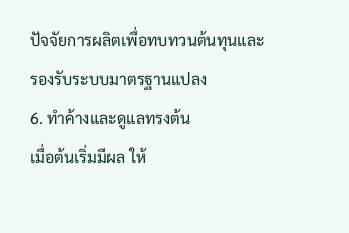ปัจจัยการผลิตเพื่อทบทวนต้นทุนและรองรับระบบมาตรฐานแปลง
6. ทำค้างและดูแลทรงต้น
เมื่อต้นเริ่มมีผล ให้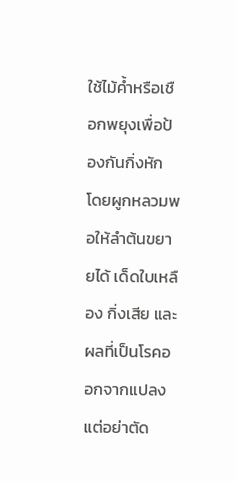ใช้ไม้ค้ำหรือเชือกพยุงเพื่อป้องกันกิ่งหัก โดยผูกหลวมพอให้ลำต้นขยายได้ เด็ดใบเหลือง กิ่งเสีย และผลที่เป็นโรคออกจากแปลง แต่อย่าตัด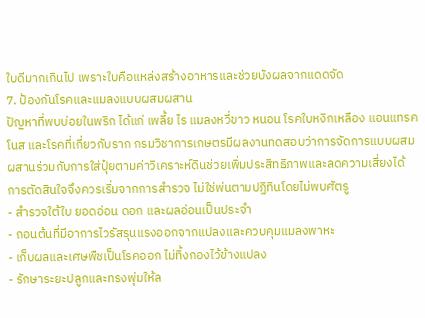ใบดีมากเกินไป เพราะใบคือแหล่งสร้างอาหารและช่วยบังผลจากแดดจัด
7. ป้องกันโรคและแมลงแบบผสมผสาน
ปัญหาที่พบบ่อยในพริก ได้แก่ เพลี้ย ไร แมลงหวี่ขาว หนอน โรคใบหงิกเหลือง แอนแทรคโนส และโรคที่เกี่ยวกับราก กรมวิชาการเกษตรมีผลงานทดสอบว่าการจัดการแบบผสมผสานร่วมกับการใส่ปุ๋ยตามค่าวิเคราะห์ดินช่วยเพิ่มประสิทธิภาพและลดความเสี่ยงได้ การตัดสินใจจึงควรเริ่มจากการสำรวจ ไม่ใช่พ่นตามปฏิทินโดยไม่พบศัตรู
- สำรวจใต้ใบ ยอดอ่อน ดอก และผลอ่อนเป็นประจำ
- ถอนต้นที่มีอาการไวรัสรุนแรงออกจากแปลงและควบคุมแมลงพาหะ
- เก็บผลและเศษพืชเป็นโรคออก ไม่ทิ้งกองไว้ข้างแปลง
- รักษาระยะปลูกและทรงพุ่มให้ล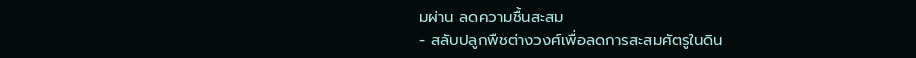มผ่าน ลดความชื้นสะสม
- สลับปลูกพืชต่างวงศ์เพื่อลดการสะสมศัตรูในดิน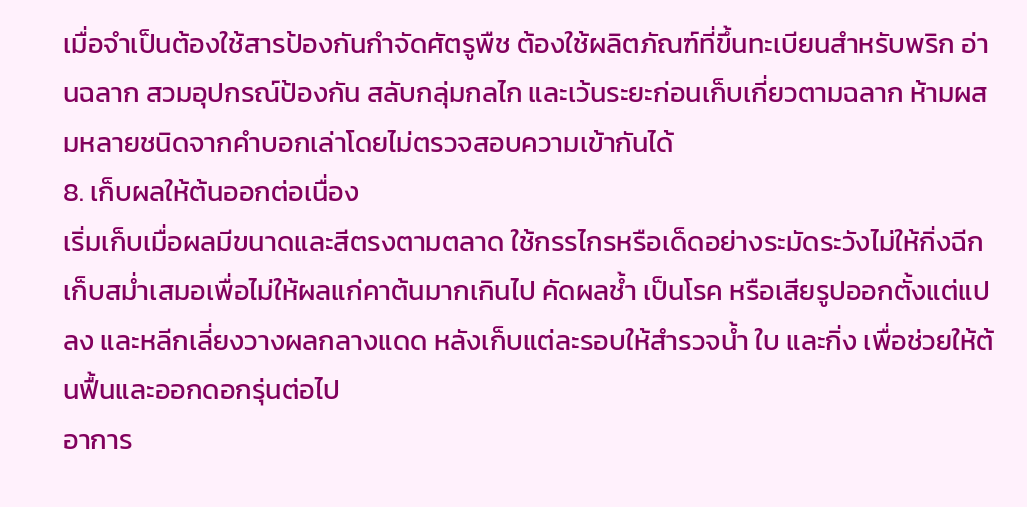เมื่อจำเป็นต้องใช้สารป้องกันกำจัดศัตรูพืช ต้องใช้ผลิตภัณฑ์ที่ขึ้นทะเบียนสำหรับพริก อ่านฉลาก สวมอุปกรณ์ป้องกัน สลับกลุ่มกลไก และเว้นระยะก่อนเก็บเกี่ยวตามฉลาก ห้ามผสมหลายชนิดจากคำบอกเล่าโดยไม่ตรวจสอบความเข้ากันได้
8. เก็บผลให้ต้นออกต่อเนื่อง
เริ่มเก็บเมื่อผลมีขนาดและสีตรงตามตลาด ใช้กรรไกรหรือเด็ดอย่างระมัดระวังไม่ให้กิ่งฉีก เก็บสม่ำเสมอเพื่อไม่ให้ผลแก่คาต้นมากเกินไป คัดผลช้ำ เป็นโรค หรือเสียรูปออกตั้งแต่แปลง และหลีกเลี่ยงวางผลกลางแดด หลังเก็บแต่ละรอบให้สำรวจน้ำ ใบ และกิ่ง เพื่อช่วยให้ต้นฟื้นและออกดอกรุ่นต่อไป
อาการ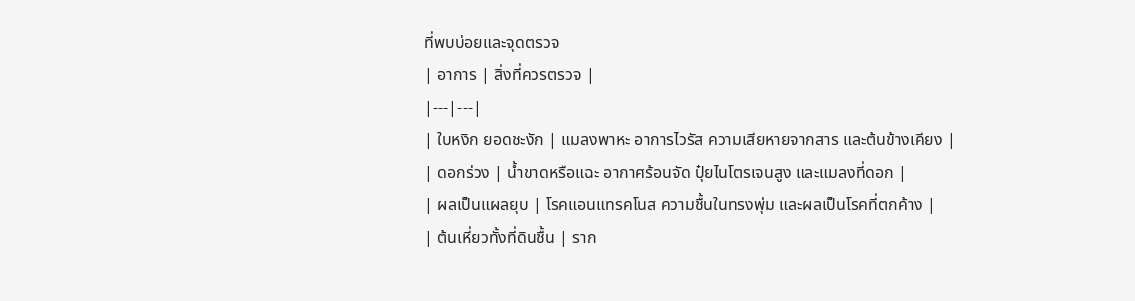ที่พบบ่อยและจุดตรวจ
| อาการ | สิ่งที่ควรตรวจ |
|---|---|
| ใบหงิก ยอดชะงัก | แมลงพาหะ อาการไวรัส ความเสียหายจากสาร และต้นข้างเคียง |
| ดอกร่วง | น้ำขาดหรือแฉะ อากาศร้อนจัด ปุ๋ยไนโตรเจนสูง และแมลงที่ดอก |
| ผลเป็นแผลยุบ | โรคแอนแทรคโนส ความชื้นในทรงพุ่ม และผลเป็นโรคที่ตกค้าง |
| ต้นเหี่ยวทั้งที่ดินชื้น | ราก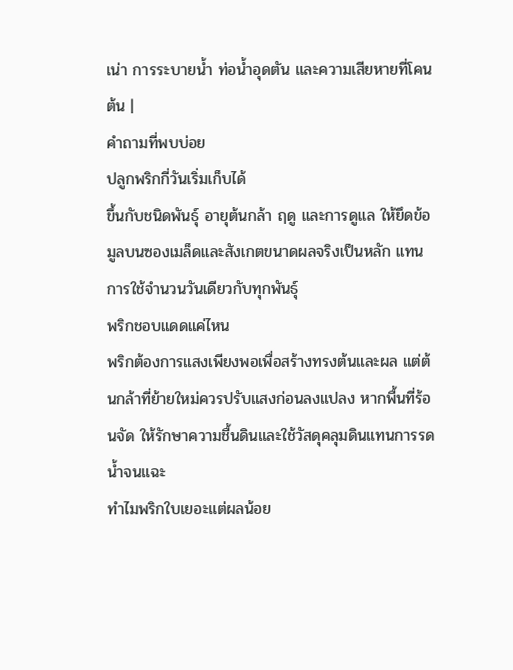เน่า การระบายน้ำ ท่อน้ำอุดตัน และความเสียหายที่โคนต้น |
คำถามที่พบบ่อย
ปลูกพริกกี่วันเริ่มเก็บได้
ขึ้นกับชนิดพันธุ์ อายุต้นกล้า ฤดู และการดูแล ให้ยึดข้อมูลบนซองเมล็ดและสังเกตขนาดผลจริงเป็นหลัก แทนการใช้จำนวนวันเดียวกับทุกพันธุ์
พริกชอบแดดแค่ไหน
พริกต้องการแสงเพียงพอเพื่อสร้างทรงต้นและผล แต่ต้นกล้าที่ย้ายใหม่ควรปรับแสงก่อนลงแปลง หากพื้นที่ร้อนจัด ให้รักษาความชื้นดินและใช้วัสดุคลุมดินแทนการรดน้ำจนแฉะ
ทำไมพริกใบเยอะแต่ผลน้อย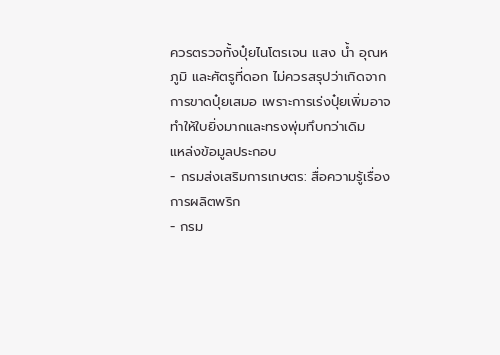ควรตรวจทั้งปุ๋ยไนโตรเจน แสง น้ำ อุณหภูมิ และศัตรูที่ดอก ไม่ควรสรุปว่าเกิดจากการขาดปุ๋ยเสมอ เพราะการเร่งปุ๋ยเพิ่มอาจทำให้ใบยิ่งมากและทรงพุ่มทึบกว่าเดิม
แหล่งข้อมูลประกอบ
- กรมส่งเสริมการเกษตร: สื่อความรู้เรื่องการผลิตพริก
- กรม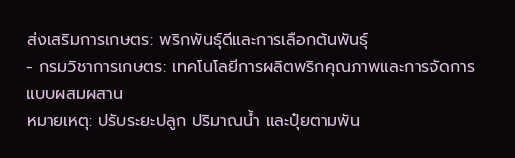ส่งเสริมการเกษตร: พริกพันธุ์ดีและการเลือกต้นพันธุ์
- กรมวิชาการเกษตร: เทคโนโลยีการผลิตพริกคุณภาพและการจัดการแบบผสมผสาน
หมายเหตุ: ปรับระยะปลูก ปริมาณน้ำ และปุ๋ยตามพัน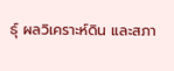ธุ์ ผลวิเคราะห์ดิน และสภา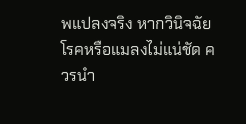พแปลงจริง หากวินิจฉัยโรคหรือแมลงไม่แน่ชัด ควรนำ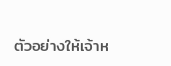ตัวอย่างให้เจ้าห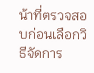น้าที่ตรวจสอบก่อนเลือกวิธีจัดการ